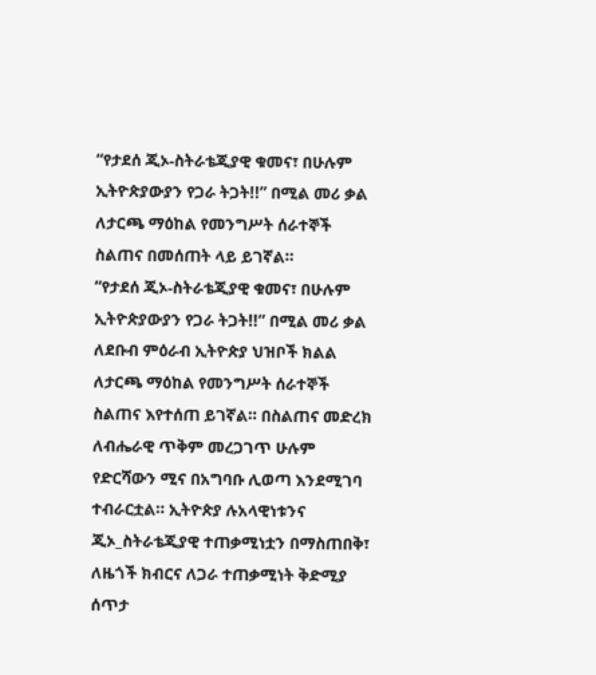“የታደሰ ጂኦ-ስትራቴጂያዊ ቁመና፣ በሁሉም ኢትዮጵያውያን የጋራ ትጋት!!” በሚል መሪ ቃል ለታርጫ ማዕከል የመንግሥት ሰራተኞች ስልጠና በመሰጠት ላይ ይገኛል።
“የታደሰ ጂኦ-ስትራቴጂያዊ ቁመና፣ በሁሉም ኢትዮጵያውያን የጋራ ትጋት!!” በሚል መሪ ቃል ለደቡብ ምዕራብ ኢትዮጵያ ህዝቦች ክልል ለታርጫ ማዕከል የመንግሥት ሰራተኞች ስልጠና እየተሰጠ ይገኛል። በስልጠና መድረክ ለብሔራዊ ጥቅም መረጋገጥ ሁሉም የድርሻውን ሚና በአግባቡ ሊወጣ እንደሚገባ ተብራርቷል። ኢትዮጵያ ሉአላዊነቱንና ጂኦ_ስትራቴጂያዊ ተጠቃሚነቷን በማስጠበቅ፣ ለዜጎች ክብርና ለጋራ ተጠቃሚነት ቅድሚያ ሰጥታ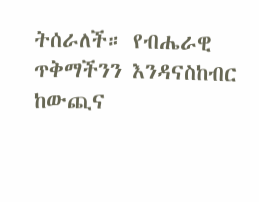ትሰራለች። የብሔራዊ ጥቅማችንን እንዳናስከብር ከውጪና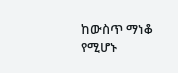ከውስጥ ማነቆ የሚሆኑ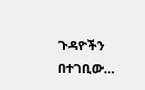ጉዳዮችን በተገቢው…